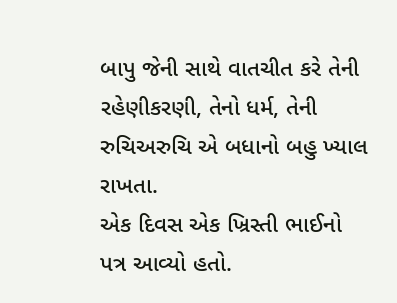બાપુ જેની સાથે વાતચીત કરે તેની રહેણીકરણી, તેનો ધર્મ, તેની રુચિઅરુચિ એ બધાનો બહુ ખ્યાલ રાખતા.
એક દિવસ એક ખ્રિસ્તી ભાઈનો પત્ર આવ્યો હતો.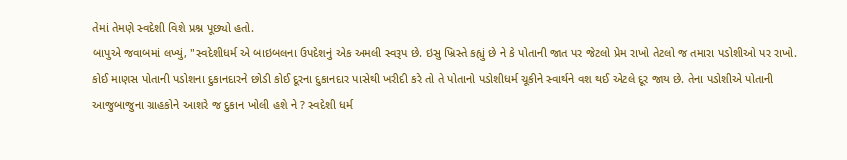તેમાં તેમણે સ્વદેશી વિશે પ્રશ્ન પૂછ્યો હતો.
બાપુએ જવાબમાં લખ્યું, "સ્વદેશીધર્મ એ બાઇબલના ઉપદેશનું એક અમલી સ્વરૂપ છે. ઇસુ ખ્રિસ્તે કહ્યું છે ને કે પોતાની જાત પર જેટલો પ્રેમ રાખો તેટલો જ તમારા પડોશીઓ પર રાખો. કોઈ માણસ પોતાની પડોશના દુકાનદારને છોડી કોઈ દૂરના દુકાનદાર પાસેથી ખરીદી કરે તો તે પોતાનો પડોશીધર્મ ચૂકીને સ્વાર્થને વશ થઈ એટલે દૂર જાય છે. તેના પડોશીએ પોતાની આજુબાજુના ગ્રાહકોને આશરે જ દુકાન ખોલી હશે ને ? સ્વદેશી ધર્મ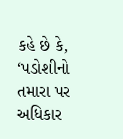કહે છે કે, ‘પડોશીનો તમારા પર અધિકાર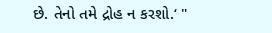છે. તેનો તમે દ્રોહ ન કરશો.‘ "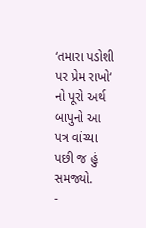‘તમારા પડોશી પર પ્રેમ રાખો‘ નો પૂરો અર્થ બાપુનો આ પત્ર વાંચ્યા પછી જ હું સમજ્યો.
-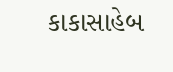કાકાસાહેબ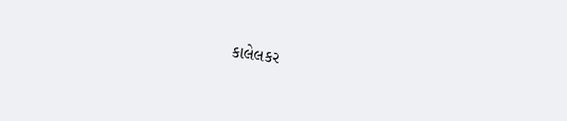કાલેલકર